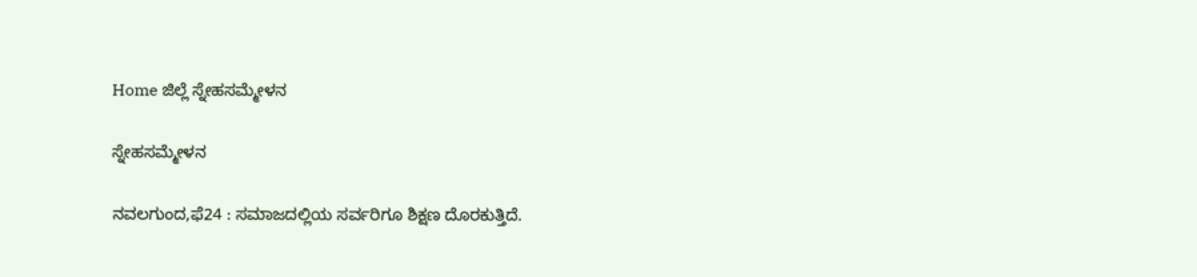Home ಜಿಲ್ಲೆ ಸ್ನೇಹಸಮ್ಮೇಳನ

ಸ್ನೇಹಸಮ್ಮೇಳನ

ನವಲಗುಂದ,ಫೆ24 : ಸಮಾಜದಲ್ಲಿಯ ಸರ್ವರಿಗೂ ಶಿಕ್ಷಣ ದೊರಕುತ್ತಿದೆ.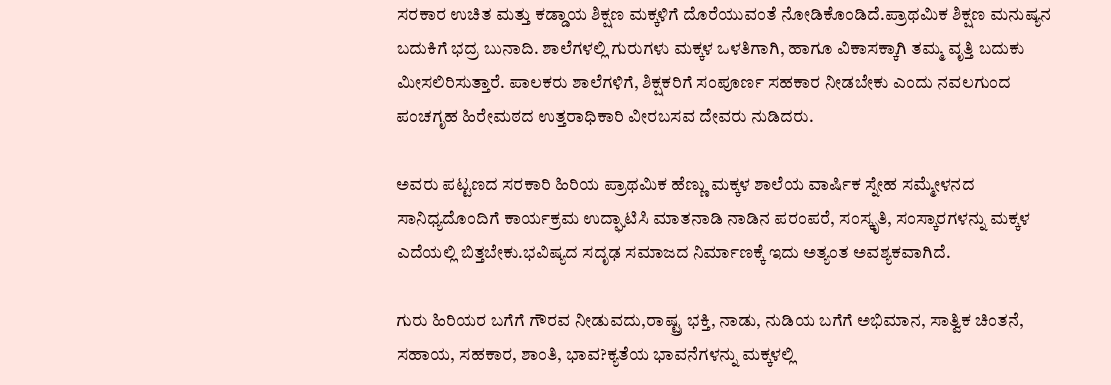ಸರಕಾರ ಉಚಿತ ಮತ್ತು ಕಡ್ಡಾಯ ಶಿಕ್ಷಣ ಮಕ್ಕಳಿಗೆ ದೊರೆಯುವಂತೆ ನೋಡಿಕೊಂಡಿದೆ.ಪ್ರಾಥಮಿಕ ಶಿಕ್ಷಣ ಮನುಷ್ಯನ ಬದುಕಿಗೆ ಭದ್ರ ಬುನಾದಿ. ಶಾಲೆಗಳಲ್ಲಿ ಗುರುಗಳು ಮಕ್ಕಳ ಒಳತಿಗಾಗಿ, ಹಾಗೂ ವಿಕಾಸಕ್ಕಾಗಿ ತಮ್ಮ ವೃತ್ತಿ ಬದುಕು ಮೀಸಲಿರಿಸುತ್ತಾರೆ. ಪಾಲಕರು ಶಾಲೆಗಳಿಗೆ, ಶಿಕ್ಷಕರಿಗೆ ಸಂಪೂರ್ಣ ಸಹಕಾರ ನೀಡಬೇಕು ಎಂದು ನವಲಗುಂದ ಪಂಚಗೃಹ ಹಿರೇಮಠದ ಉತ್ತರಾಧಿಕಾರಿ ವೀರಬಸವ ದೇವರು ನುಡಿದರು.

ಅವರು ಪಟ್ಟಣದ ಸರಕಾರಿ ಹಿರಿಯ ಪ್ರಾಥಮಿಕ ಹೆಣ್ಣು ಮಕ್ಕಳ ಶಾಲೆಯ ವಾರ್ಷಿಕ ಸ್ನೇಹ ಸಮ್ಮೇಳನದ ಸಾನಿಧ್ಯದೊಂದಿಗೆ ಕಾರ್ಯಕ್ರಮ ಉದ್ಘಾಟಿಸಿ ಮಾತನಾಡಿ ನಾಡಿನ ಪರಂಪರೆ, ಸಂಸ್ಕೃತಿ, ಸಂಸ್ಕಾರಗಳನ್ನು ಮಕ್ಕಳ ಎದೆಯಲ್ಲಿ ಬಿತ್ತಬೇಕು.ಭವಿಷ್ಯದ ಸದೃಢ ಸಮಾಜದ ನಿರ್ಮಾಣಕ್ಕೆ ಇದು ಅತ್ಯಂತ ಅವಶ್ಯಕವಾಗಿದೆ.

ಗುರು ಹಿರಿಯರ ಬಗೆಗೆ ಗೌರವ ನೀಡುವದು,ರಾಷ್ಟ್ರ ಭಕ್ತಿ, ನಾಡು, ನುಡಿಯ ಬಗೆಗೆ ಅಭಿಮಾನ, ಸಾತ್ವಿಕ ಚಿಂತನೆ, ಸಹಾಯ, ಸಹಕಾರ, ಶಾಂತಿ, ಭಾವ?ಕ್ಯತೆಯ ಭಾವನೆಗಳನ್ನು ಮಕ್ಕಳಲ್ಲಿ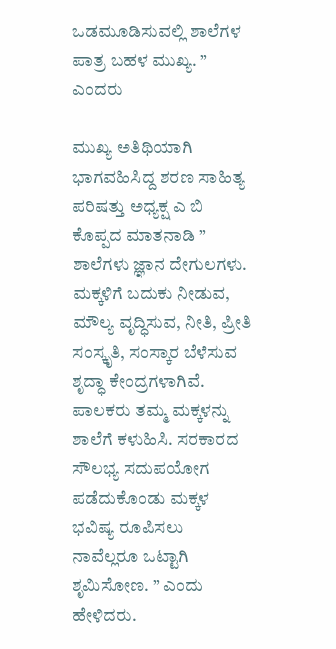ಒಡಮೂಡಿಸುವಲ್ಲಿ ಶಾಲೆಗಳ ಪಾತ್ರ ಬಹಳ ಮುಖ್ಯ. ” ಎಂದರು

ಮುಖ್ಯ ಅತಿಥಿಯಾಗಿ ಭಾಗವಹಿಸಿದ್ದ ಶರಣ ಸಾಹಿತ್ಯ ಪರಿಷತ್ತು ಅಧ್ಯಕ್ಷ ಎ ಬಿ ಕೊಪ್ಪದ ಮಾತನಾಡಿ ” ಶಾಲೆಗಳು ಜ್ಞಾನ ದೇಗುಲಗಳು. ಮಕ್ಕಳಿಗೆ ಬದುಕು ನೀಡುವ, ಮೌಲ್ಯ ವೃದ್ಧಿಸುವ, ನೀತಿ, ಪ್ರೀತಿ ಸಂಸ್ಕೃತಿ, ಸಂಸ್ಕಾರ ಬೆಳೆಸುವ ಶೃದ್ಧಾ ಕೇಂದ್ರಗಳಾಗಿವೆ. ಪಾಲಕರು ತಮ್ಮ ಮಕ್ಕಳನ್ನು ಶಾಲೆಗೆ ಕಳುಹಿಸಿ. ಸರಕಾರದ ಸೌಲಭ್ಯ ಸದುಪಯೋಗ ಪಡೆದುಕೊಂಡು ಮಕ್ಕಳ ಭವಿಷ್ಯ ರೂಪಿಸಲು ನಾವೆಲ್ಲರೂ ಒಟ್ಟಾಗಿ ಶೃಮಿಸೋಣ. ” ಎಂದು ಹೇಳಿದರು.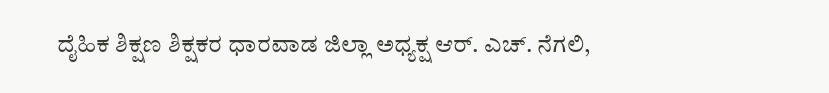ದೈಹಿಕ ಶಿಕ್ಷಣ ಶಿಕ್ಷಕರ ಧಾರವಾಡ ಜಿಲ್ಲಾ ಅಧ್ಯಕ್ಷ ಆರ್. ಎಚ್. ನೆಗಲಿ,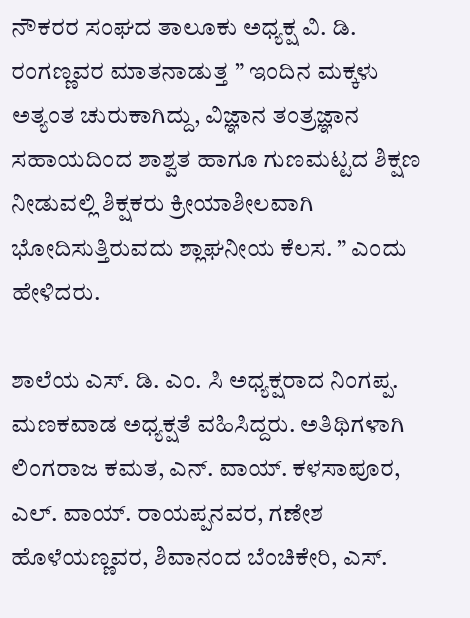ನೌಕರರ ಸಂಘದ ತಾಲೂಕು ಅಧ್ಯಕ್ಷ ವಿ. ಡಿ. ರಂಗಣ್ಣವರ ಮಾತನಾಡುತ್ತ ” ಇಂದಿನ ಮಕ್ಕಳು ಅತ್ಯಂತ ಚುರುಕಾಗಿದ್ದು, ವಿಜ್ಞಾನ ತಂತ್ರಜ್ಞಾನ ಸಹಾಯದಿಂದ ಶಾಶ್ವತ ಹಾಗೂ ಗುಣಮಟ್ಟದ ಶಿಕ್ಷಣ ನೀಡುವಲ್ಲಿ ಶಿಕ್ಷಕರು ಕ್ರೀಯಾಶೀಲವಾಗಿ ಭೋದಿಸುತ್ತಿರುವದು ಶ್ಲಾಘನೀಯ ಕೆಲಸ. ” ಎಂದು ಹೇಳಿದರು.

ಶಾಲೆಯ ಎಸ್. ಡಿ. ಎಂ. ಸಿ ಅಧ್ಯಕ್ಷರಾದ ನಿಂಗಪ್ಪ. ಮಣಕವಾಡ ಅಧ್ಯಕ್ಷತೆ ವಹಿಸಿದ್ದರು. ಅತಿಥಿಗಳಾಗಿ ಲಿಂಗರಾಜ ಕಮತ, ಎನ್. ವಾಯ್. ಕಳಸಾಪೂರ, ಎಲ್. ವಾಯ್. ರಾಯಪ್ಪನವರ, ಗಣೇಶ ಹೊಳೆಯಣ್ಣವರ, ಶಿವಾನಂದ ಬೆಂಚಿಕೇರಿ, ಎಸ್.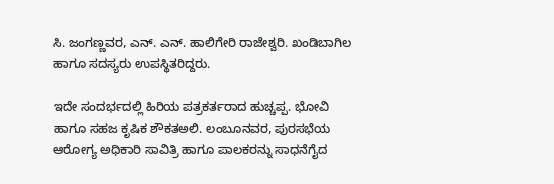ಸಿ. ಜಂಗಣ್ಣವರ, ಎನ್. ಎನ್. ಹಾಲಿಗೇರಿ ರಾಜೇಶ್ವರಿ. ಖಂಡಿಬಾಗಿಲ ಹಾಗೂ ಸದಸ್ಯರು ಉಪಸ್ಥಿತರಿದ್ದರು.

ಇದೇ ಸಂದರ್ಭದಲ್ಲಿ ಹಿರಿಯ ಪತ್ರಕರ್ತರಾದ ಹುಚ್ಚಪ್ಪ. ಭೋವಿ ಹಾಗೂ ಸಹಜ ಕೃಷಿಕ ಶೌಕತಅಲಿ. ಲಂಬೂನವರ, ಪುರಸಭೆಯ ಆರೋಗ್ಯ ಅಧಿಕಾರಿ ಸಾವಿತ್ರಿ ಹಾಗೂ ಪಾಲಕರನ್ನು ಸಾಧನೆಗೈದ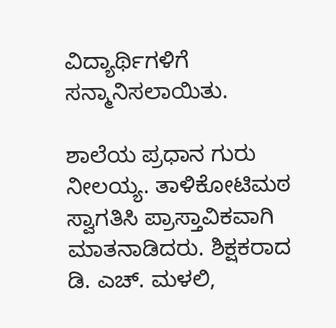ವಿದ್ಯಾರ್ಥಿಗಳಿಗೆ ಸನ್ಮಾನಿಸಲಾಯಿತು.

ಶಾಲೆಯ ಪ್ರಧಾನ ಗುರು ನೀಲಯ್ಯ. ತಾಳಿಕೋಟಿಮಠ ಸ್ವಾಗತಿಸಿ ಪ್ರಾಸ್ತಾವಿಕವಾಗಿ ಮಾತನಾಡಿದರು. ಶಿಕ್ಷಕರಾದ ಡಿ. ಎಚ್. ಮಳಲಿ,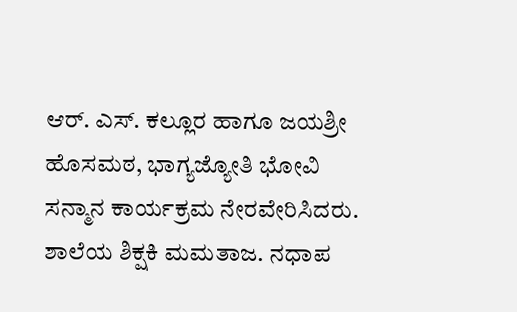ಆರ್. ಎಸ್. ಕಲ್ಲೂರ ಹಾಗೂ ಜಯಶ್ರೀ ಹೊಸಮಠ, ಭಾಗ್ಯಜ್ಯೋತಿ ಭೋವಿ ಸನ್ಮಾನ ಕಾರ್ಯಕ್ರಮ ನೇರವೇರಿಸಿದರು. ಶಾಲೆಯ ಶಿಕ್ಷಕಿ ಮಮತಾಜ. ನಧಾಪ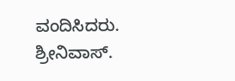ವಂದಿಸಿದರು. ಶ್ರೀನಿವಾಸ್.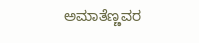ಅಮಾತೆಣ್ಣವರ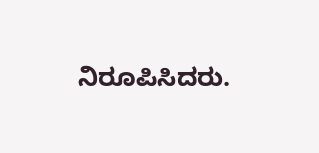ನಿರೂಪಿಸಿದರು.